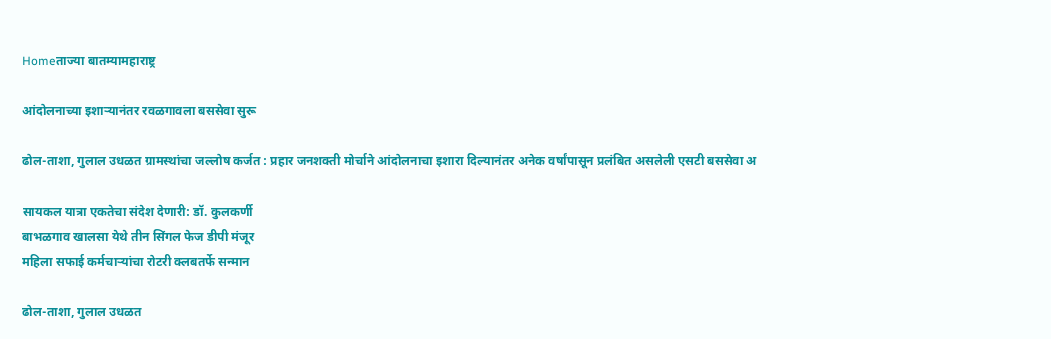Homeताज्या बातम्यामहाराष्ट्र

आंदोलनाच्या इशाऱ्यानंतर रवळगावला बससेवा सुरू

ढोल-ताशा, गुलाल उधळत ग्रामस्थांचा जल्लोष कर्जत : प्रहार जनशक्ती मोर्चाने आंदोलनाचा इशारा दिल्यानंतर अनेक वर्षांपासून प्रलंबित असलेली एसटी बससेवा अ

सायकल यात्रा एकतेचा संदेश देणारी: डॉ. कुलकर्णी
बाभळगाव खालसा येथे तीन सिंगल फेज डीपी मंजूर
महिला सफाई कर्मचाऱ्यांचा रोटरी क्लबतर्फे सन्मान

ढोल-ताशा, गुलाल उधळत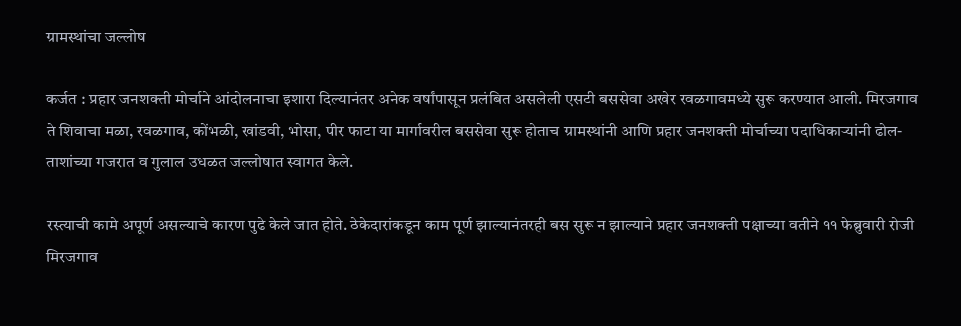ग्रामस्थांचा जल्लोष

कर्जत : प्रहार जनशक्ती मोर्चाने आंदोलनाचा इशारा दिल्यानंतर अनेक वर्षांपासून प्रलंबित असलेली एसटी बससेवा अखेर रवळगावमध्ये सुरू करण्यात आली. मिरजगाव ते शिवाचा मळा, रवळगाव, कोंभळी, खांडवी, भोसा, पीर फाटा या मार्गावरील बससेवा सुरू होताच ग्रामस्थांनी आणि प्रहार जनशक्ती मोर्चाच्या पदाधिकाऱ्यांनी ढोल-ताशांच्या गजरात व गुलाल उधळत जल्लोषात स्वागत केले.

रस्त्याची कामे अपूर्ण असल्याचे कारण पुढे केले जात होते. ठेकेदारांकडून काम पूर्ण झाल्यानंतरही बस सुरू न झाल्याने प्रहार जनशक्ती पक्षाच्या वतीने ११ फेब्रुवारी रोजी मिरजगाव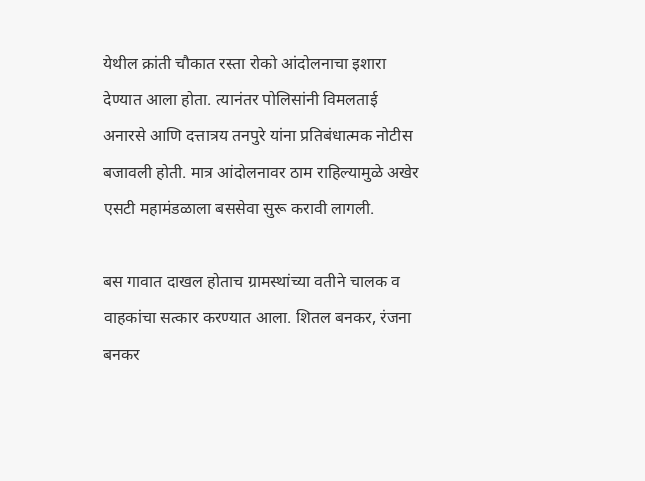येथील क्रांती चौकात रस्ता रोको आंदोलनाचा इशारा देण्यात आला होता. त्यानंतर पोलिसांनी विमलताई अनारसे आणि दत्तात्रय तनपुरे यांना प्रतिबंधात्मक नोटीस बजावली होती. मात्र आंदोलनावर ठाम राहिल्यामुळे अखेर एसटी महामंडळाला बससेवा सुरू करावी लागली.

बस गावात दाखल होताच ग्रामस्थांच्या वतीने चालक व वाहकांचा सत्कार करण्यात आला. शितल बनकर, रंजना बनकर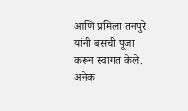आणि प्रमिला तनपुरे यांनी बसची पूजा करून स्वागत केले. अनेक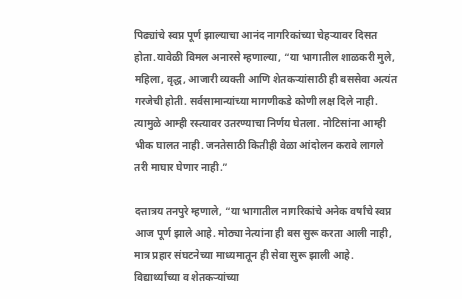पिढ्यांचे स्वप्न पूर्ण झाल्याचा आनंद नागरिकांच्या चेहऱ्यावर दिसत होता.यावेळी विमल अनारसे म्हणाल्या, “या भागातील शाळकरी मुले, महिला, वृद्ध, आजारी व्यक्ती आणि शेतकऱ्यांसाठी ही बससेवा अत्यंत गरजेची होती. सर्वसामान्यांच्या मागणीकडे कोणी लक्ष दिले नाही. त्यामुळे आम्ही रस्त्यावर उतरण्याचा निर्णय घेतला. नोटिसांना आम्ही भीक घालत नाही. जनतेसाठी कितीही वेळा आंदोलन करावे लागले तरी माघार घेणार नाही.”

दत्तात्रय तनपुरे म्हणाले, “या भागातील नागरिकांचे अनेक वर्षांचे स्वप्न आज पूर्ण झाले आहे. मोठ्या नेत्यांना ही बस सुरू करता आली नाही, मात्र प्रहार संघटनेच्या माध्यमातून ही सेवा सुरू झाली आहे. विद्यार्थ्यांच्या व शेतकऱ्यांच्या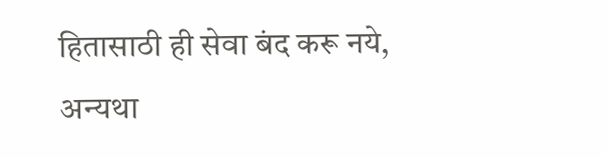हितासाठी ही सेवा बंद करू नये, अन्यथा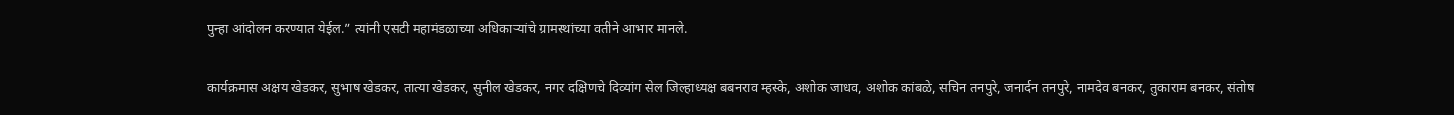पुन्हा आंदोलन करण्यात येईल.” त्यांनी एसटी महामंडळाच्या अधिकाऱ्यांचे ग्रामस्थांच्या वतीने आभार मानले.

कार्यक्रमास अक्षय खेडकर, सुभाष खेडकर, तात्या खेडकर, सुनील खेडकर, नगर दक्षिणचे दिव्यांग सेल जिल्हाध्यक्ष बबनराव म्हस्के, अशोक जाधव, अशोक कांबळे, सचिन तनपुरे, जनार्दन तनपुरे, नामदेव बनकर, तुकाराम बनकर, संतोष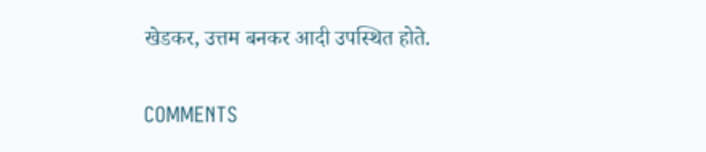खेडकर, उत्तम बनकर आदी उपस्थित होते.

COMMENTS